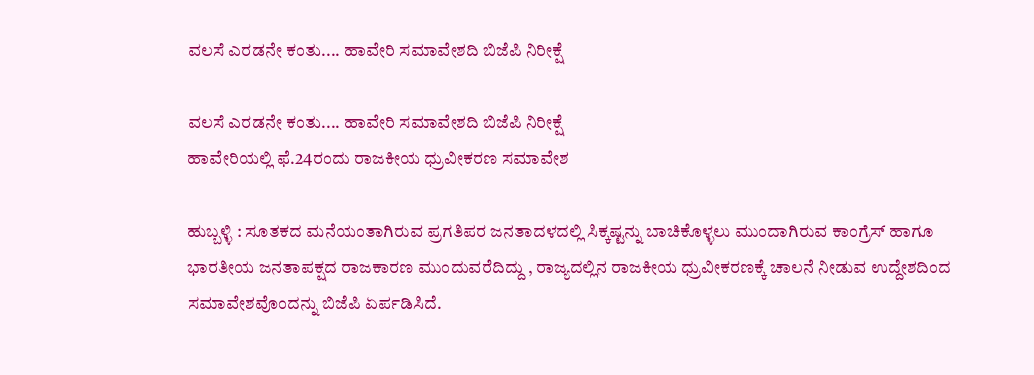ವಲಸೆ ಎರಡನೇ ಕಂತು.... ಹಾವೇರಿ ಸಮಾವೇಶದಿ ಬಿಜೆಪಿ ನಿರೀಕ್ಷೆ

ವಲಸೆ ಎರಡನೇ ಕಂತು.... ಹಾವೇರಿ ಸಮಾವೇಶದಿ ಬಿಜೆಪಿ ನಿರೀಕ್ಷೆ
ಹಾವೇರಿಯಲ್ಲಿ ಫೆ.24ರಂದು ರಾಜಕೀಯ ಧ್ರುವೀಕರಣ ಸಮಾವೇಶ

ಹುಬ್ಬಳ್ಳಿ : ಸೂತಕದ ಮನೆಯಂತಾಗಿರುವ ಪ್ರಗತಿಪರ ಜನತಾದಳದಲ್ಲಿ ಸಿಕ್ಕಷ್ಟನ್ನು ಬಾಚಿಕೊಳ್ಳಲು ಮುಂದಾಗಿರುವ ಕಾಂಗ್ರೆಸ್‌ ಹಾಗೂ ಭಾರತೀಯ ಜನತಾಪಕ್ಷದ ರಾಜಕಾರಣ ಮುಂದುವರೆದಿದ್ದು , ರಾಜ್ಯದಲ್ಲಿನ ರಾಜಕೀಯ ಧ್ರುವೀಕರಣಕ್ಕೆ ಚಾಲನೆ ನೀಡುವ ಉದ್ದೇಶದಿಂದ ಸಮಾವೇಶವೊಂದನ್ನು ಬಿಜೆಪಿ ಏರ್ಪಡಿಸಿದೆ.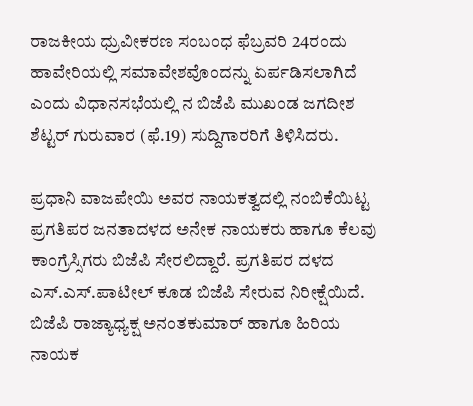ರಾಜಕೀಯ ಧ್ರುವೀಕರಣ ಸಂಬಂಧ ಫೆಬ್ರವರಿ 24ರಂದು ಹಾವೇರಿಯಲ್ಲಿ ಸಮಾವೇಶವೊಂದನ್ನು ಏರ್ಪಡಿಸಲಾಗಿದೆ ಎಂದು ವಿಧಾನಸಭೆಯಲ್ಲಿ ನ ಬಿಜೆಪಿ ಮುಖಂಡ ಜಗದೀಶ ಶೆಟ್ಟರ್‌ ಗುರುವಾರ (ಫೆ.19) ಸುದ್ದಿಗಾರರಿಗೆ ತಿಳಿಸಿದರು.

ಪ್ರಧಾನಿ ವಾಜಪೇಯಿ ಅವರ ನಾಯಕತ್ವದಲ್ಲಿ ನಂಬಿಕೆಯಿಟ್ಟ ಪ್ರಗತಿಪರ ಜನತಾದಳದ ಅನೇಕ ನಾಯಕರು ಹಾಗೂ ಕೆಲವು ಕಾಂಗ್ರೆಸ್ಸಿಗರು ಬಿಜೆಪಿ ಸೇರಲಿದ್ದಾರೆ. ಪ್ರಗತಿಪರ ದಳದ ಎಸ್‌.ಎಸ್‌.ಪಾಟೀಲ್‌ ಕೂಡ ಬಿಜೆಪಿ ಸೇರುವ ನಿರೀಕ್ಷೆಯಿದೆ. ಬಿಜೆಪಿ ರಾಜ್ಯಾಧ್ಯಕ್ಷ ಅನಂತಕುಮಾರ್‌ ಹಾಗೂ ಹಿರಿಯ ನಾಯಕ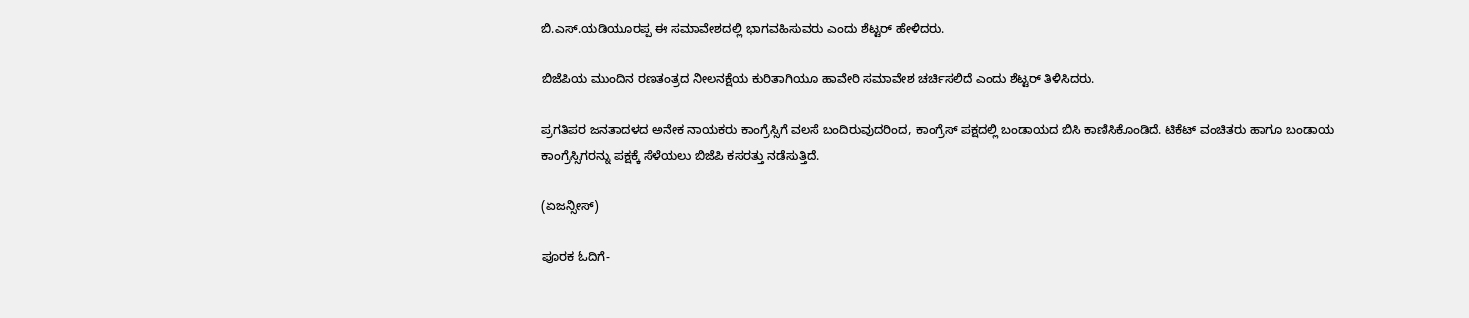ಬಿ.ಎಸ್‌.ಯಡಿಯೂರಪ್ಪ ಈ ಸಮಾವೇಶದಲ್ಲಿ ಭಾಗವಹಿಸುವರು ಎಂದು ಶೆಟ್ಟರ್‌ ಹೇಳಿದರು.

ಬಿಜೆಪಿಯ ಮುಂದಿನ ರಣತಂತ್ರದ ನೀಲನಕ್ಷೆಯ ಕುರಿತಾಗಿಯೂ ಹಾವೇರಿ ಸಮಾವೇಶ ಚರ್ಚಿಸಲಿದೆ ಎಂದು ಶೆಟ್ಟರ್‌ ತಿಳಿಸಿದರು.

ಪ್ರಗತಿಪರ ಜನತಾದಳದ ಅನೇಕ ನಾಯಕರು ಕಾಂಗ್ರೆಸ್ಸಿಗೆ ವಲಸೆ ಬಂದಿರುವುದರಿಂದ, ಕಾಂಗ್ರೆಸ್‌ ಪಕ್ಷದಲ್ಲಿ ಬಂಡಾಯದ ಬಿಸಿ ಕಾಣಿಸಿಕೊಂಡಿದೆ. ಟಿಕೆಟ್‌ ವಂಚಿತರು ಹಾಗೂ ಬಂಡಾಯ ಕಾಂಗ್ರೆಸ್ಸಿಗರನ್ನು ಪಕ್ಷಕ್ಕೆ ಸೆಳೆಯಲು ಬಿಜೆಪಿ ಕಸರತ್ತು ನಡೆಸುತ್ತಿದೆ.

(ಏಜನ್ಸೀಸ್‌)

ಪೂರಕ ಓದಿಗೆ-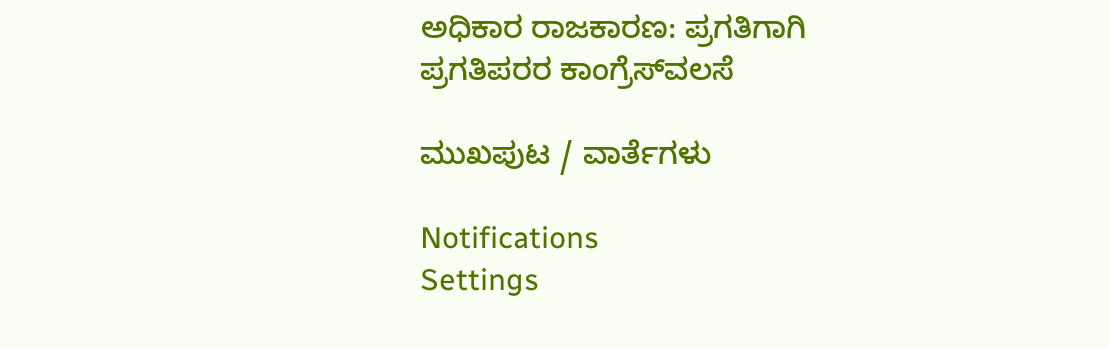ಅಧಿಕಾರ ರಾಜಕಾರಣ: ಪ್ರಗತಿಗಾಗಿ ಪ್ರಗತಿಪರರ ಕಾಂಗ್ರೆಸ್‌ವಲಸೆ

ಮುಖಪುಟ / ವಾರ್ತೆಗಳು

Notifications
Settings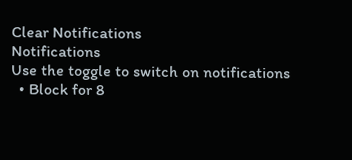Clear Notifications
Notifications
Use the toggle to switch on notifications
  • Block for 8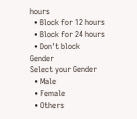hours
  • Block for 12 hours
  • Block for 24 hours
  • Don't block
Gender
Select your Gender
  • Male
  • Female
  • Others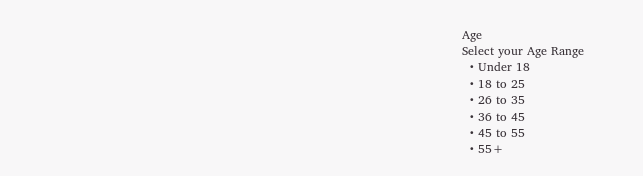Age
Select your Age Range
  • Under 18
  • 18 to 25
  • 26 to 35
  • 36 to 45
  • 45 to 55
  • 55+